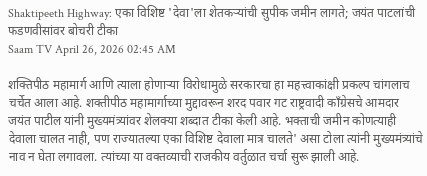Shaktipeeth Highway: एका विशिष्ट 'देवा'ला शेतकऱ्यांची सुपीक जमीन लागते; जयंत पाटलांची फडणवीसांवर बोचरी टीका
Saam TV April 26, 2026 02:45 AM

शक्तिपीठ महामार्ग आणि त्याला होणाऱ्या विरोधामुळे सरकारचा हा महत्त्वाकांक्षी प्रकल्प चांगलाच चर्चेत आला आहे. शक्तीपीठ महामार्गाच्या मुद्दावरून शरद पवार गट राष्ट्रवादी काँग्रेसचे आमदार जयंत पाटील यांनी मुख्यमंत्र्यांवर शेलक्या शब्दात टीका केली आहे. भक्ताची जमीन कोणत्याही देवाला चालत नाही, पण राज्यातल्या एका विशिष्ट देवाला मात्र चालते' असा टोला त्यांनी मुख्यमंत्र्यांचे नाव न घेता लगावला. त्यांच्या या वक्तव्याची राजकीय वर्तुळात चर्चा सुरू झाली आहे.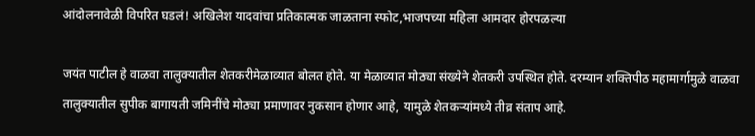आंदोलनावेळी विपरित घडलं! अखिलेश यादवांचा प्रतिकात्मक जाळताना स्फोट,भाजपच्या महिला आमदार होरपळल्या

जयंत पाटील हे वाळवा तालुक्यातील शेतकरीमेळाव्यात बोलत होते. या मेळाव्यात मोठ्या संख्येने शेतकरी उपस्थित होते. दरम्यान शक्तिपीठ महामार्गामुळे वाळवा तालुक्यातील सुपीक बागायती जमिनींचे मोठ्या प्रमाणावर नुकसान होणार आहे, यामुळे शेतकऱ्यांमध्ये तीव्र संताप आहे.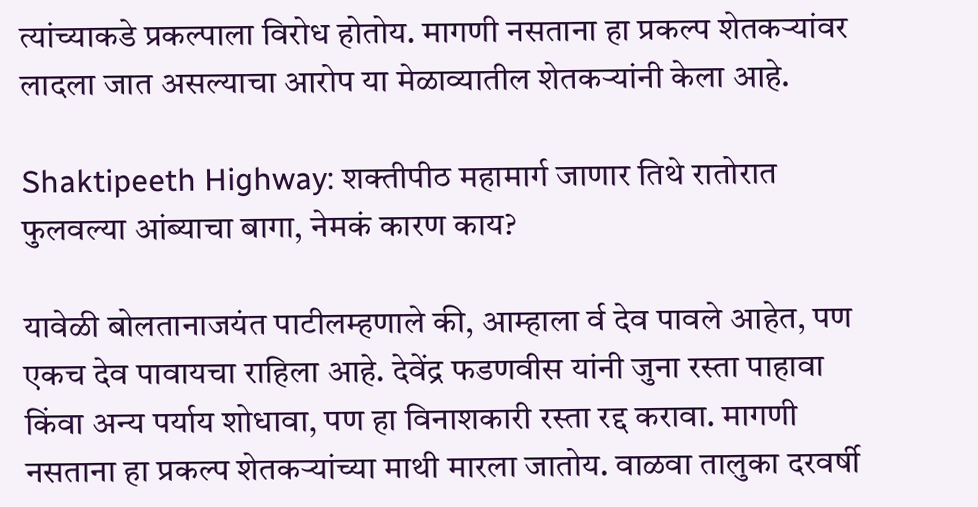त्यांच्याकडे प्रकल्पाला विरोध होतोय. मागणी नसताना हा प्रकल्प शेतकऱ्यांवर लादला जात असल्याचा आरोप या मेळाव्यातील शेतकऱ्यांनी केला आहे.

Shaktipeeth Highway: शक्तीपीठ महामार्ग जाणार तिथे रातोरात फुलवल्या आंब्याचा बागा, नेमकं कारण काय?

यावेळी बोलतानाजयंत पाटीलम्हणाले की, आम्हाला र्व देव पावले आहेत, पण एकच देव पावायचा राहिला आहे. देवेंद्र फडणवीस यांनी जुना रस्ता पाहावा किंवा अन्य पर्याय शोधावा, पण हा विनाशकारी रस्ता रद्द करावा. मागणी नसताना हा प्रकल्प शेतकऱ्यांच्या माथी मारला जातोय. वाळवा तालुका दरवर्षी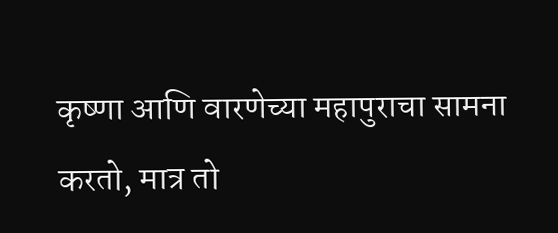कृष्णा आणि वारणेच्या महापुराचा सामना करतो, मात्र तो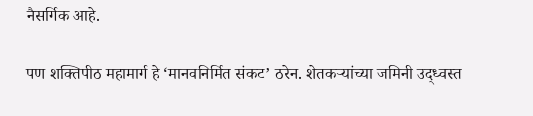नैसर्गिक आहे.

पण शक्तिपीठ महामार्ग हे ‘मानवनिर्मित संकट’ ठरेन. शेतकऱ्यांच्या जमिनी उद्ध्वस्त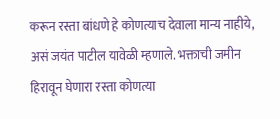करून रस्ता बांधणे हे कोणत्याच देवाला मान्य नाहीये, असं जयंत पाटील यावेळी म्हणाले. भक्ताची जमीन हिरावून घेणारा रस्ता कोणत्या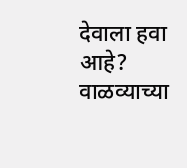देवाला हवा आहे? वाळव्याच्या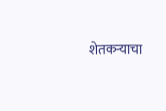शेतकऱ्याचा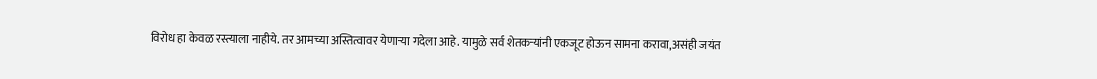विरोध हा केवळ रस्त्याला नाहीये. तर आमच्या अस्तित्वावर येणाऱ्या गदेला आहे. यामुळे सर्व शेतकऱ्यांनी एकजूट होऊन सामना करावा,असंही जयंत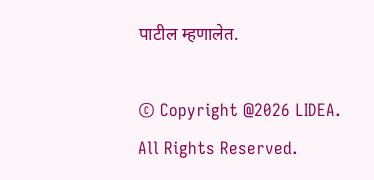पाटील म्हणालेत.

© Copyright @2026 LIDEA. All Rights Reserved.